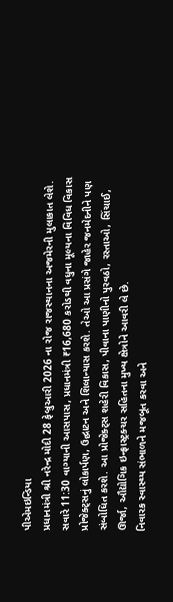પીએમઇન્ડિયા
પ્રધાનમંત્રી શ્રી નરેન્દ્ર મોદી 28 ફેબ્રુઆરી 2026 ના રોજ રાજસ્થાનના અજમેરની મુલાકાત લેશે. સવારે 11:30 વાગ્યાની આસપાસ, પ્રધાનમંત્રી ₹16,680 કરોડથી વધુના મૂલ્યના વિવિધ વિકાસ પ્રોજેક્ટ્સનું લોકાર્પણ, ઉદ્ઘાટન અને શિલાન્યાસ કરશે. તેઓ આ પ્રસંગે જાહેર જનમેદનીને પણ સંબોધિત કરશે. આ પ્રોજેક્ટ્સ શહેરી વિકાસ, પીવાના પાણીનો પુરવઠો, રસ્તાઓ, સિંચાઈ, ઊર્જા, ઔદ્યોગિક ઇન્ફ્રાસ્ટ્રક્ચર સહિતના મુખ્ય ક્ષેત્રોને આવરી લે છે.
નિવારક સ્વાસ્થ્ય સંભાળને મજબૂત કરવા અને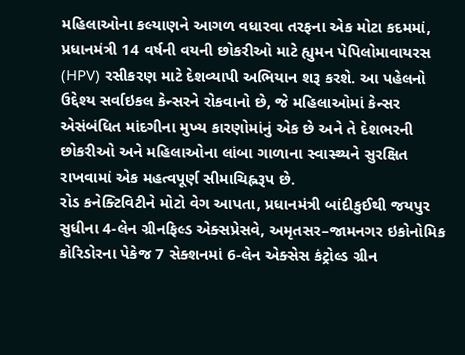મહિલાઓના કલ્યાણને આગળ વધારવા તરફના એક મોટા કદમમાં, પ્રધાનમંત્રી 14 વર્ષની વયની છોકરીઓ માટે હ્યુમન પેપિલોમાવાયરસ (HPV) રસીકરણ માટે દેશવ્યાપી અભિયાન શરૂ કરશે. આ પહેલનો ઉદ્દેશ્ય સર્વાઇકલ કેન્સરને રોકવાનો છે, જે મહિલાઓમાં કેન્સર એસંબંધિત માંદગીના મુખ્ય કારણોમાંનું એક છે અને તે દેશભરની છોકરીઓ અને મહિલાઓના લાંબા ગાળાના સ્વાસ્થ્યને સુરક્ષિત રાખવામાં એક મહત્વપૂર્ણ સીમાચિહ્નરૂપ છે.
રોડ કનેક્ટિવિટીને મોટો વેગ આપતા, પ્રધાનમંત્રી બાંદીકુઈથી જયપુર સુધીના 4-લેન ગ્રીનફિલ્ડ એક્સપ્રેસવે, અમૃતસર–જામનગર ઇકોનોમિક કોરિડોરના પેકેજ 7 સેક્શનમાં 6-લેન એક્સેસ કંટ્રોલ્ડ ગ્રીન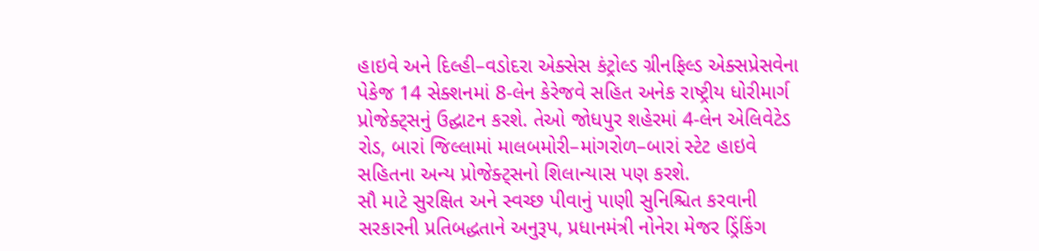હાઇવે અને દિલ્હી–વડોદરા એક્સેસ કંટ્રોલ્ડ ગ્રીનફિલ્ડ એક્સપ્રેસવેના પેકેજ 14 સેક્શનમાં 8-લેન કેરેજવે સહિત અનેક રાષ્ટ્રીય ધોરીમાર્ગ પ્રોજેક્ટ્સનું ઉદ્ઘાટન કરશે. તેઓ જોધપુર શહેરમાં 4-લેન એલિવેટેડ રોડ, બારાં જિલ્લામાં માલબમોરી–માંગરોળ–બારાં સ્ટેટ હાઇવે સહિતના અન્ય પ્રોજેક્ટ્સનો શિલાન્યાસ પણ કરશે.
સૌ માટે સુરક્ષિત અને સ્વચ્છ પીવાનું પાણી સુનિશ્ચિત કરવાની સરકારની પ્રતિબદ્ધતાને અનુરૂપ, પ્રધાનમંત્રી નોનેરા મેજર ડ્રિંકિંગ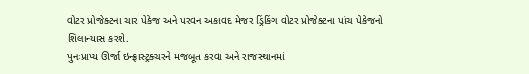વોટર પ્રોજેક્ટના ચાર પેકેજ અને પરવન અકાવદ મેજર ડ્રિંકિંગ વોટર પ્રોજેક્ટના પાંચ પેકેજનો શિલાન્યાસ કરશે.
પુનઃપ્રાપ્ય ઊર્જા ઇન્ફ્રાસ્ટ્રક્ચરને મજબૂત કરવા અને રાજસ્થાનમાં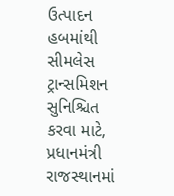ઉત્પાદન હબમાંથી સીમલેસ ટ્રાન્સમિશન સુનિશ્ચિત કરવા માટે, પ્રધાનમંત્રી રાજસ્થાનમાં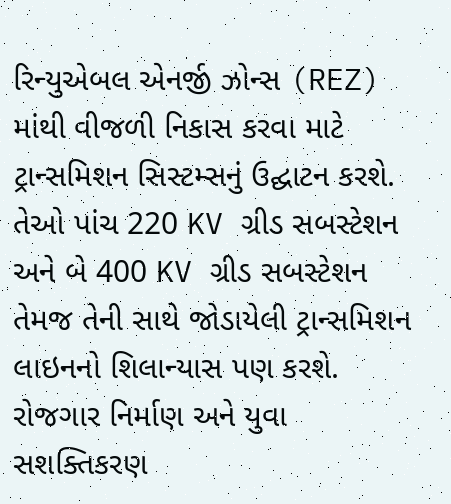રિન્યુએબલ એનર્જી ઝોન્સ (REZ) માંથી વીજળી નિકાસ કરવા માટે ટ્રાન્સમિશન સિસ્ટમ્સનું ઉદ્ઘાટન કરશે. તેઓ પાંચ 220 KV ગ્રીડ સબસ્ટેશન અને બે 400 KV ગ્રીડ સબસ્ટેશન તેમજ તેની સાથે જોડાયેલી ટ્રાન્સમિશન લાઇનનો શિલાન્યાસ પણ કરશે.
રોજગાર નિર્માણ અને યુવા સશક્તિકરણ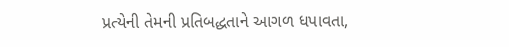પ્રત્યેની તેમની પ્રતિબદ્ધતાને આગળ ધપાવતા,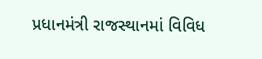પ્રધાનમંત્રી રાજસ્થાનમાં વિવિધ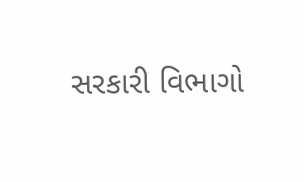સરકારી વિભાગો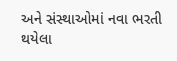અને સંસ્થાઓમાં નવા ભરતી થયેલા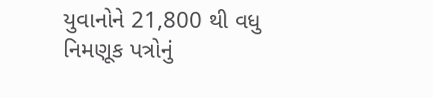યુવાનોને 21,800 થી વધુ નિમણૂક પત્રોનું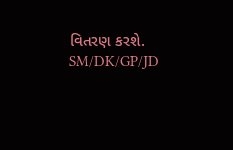વિતરણ કરશે.
SM/DK/GP/JD